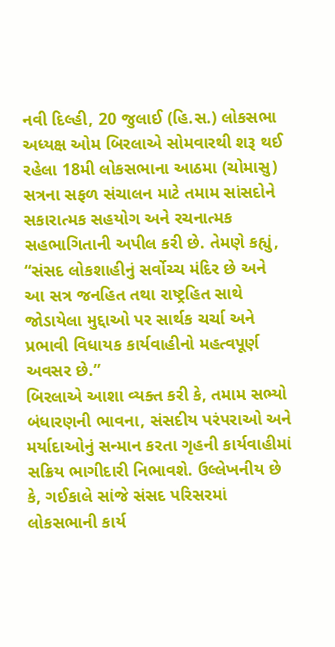નવી દિલ્હી, 20 જુલાઈ (હિ.સ.) લોકસભા અધ્યક્ષ ઓમ બિરલાએ સોમવારથી શરૂ થઈ રહેલા 18મી લોકસભાના આઠમા (ચોમાસુ) સત્રના સફળ સંચાલન માટે તમામ સાંસદોને સકારાત્મક સહયોગ અને રચનાત્મક સહભાગિતાની અપીલ કરી છે. તેમણે કહ્યું, “સંસદ લોકશાહીનું સર્વોચ્ચ મંદિર છે અને આ સત્ર જનહિત તથા રાષ્ટ્રહિત સાથે જોડાયેલા મુદ્દાઓ પર સાર્થક ચર્ચા અને પ્રભાવી વિધાયક કાર્યવાહીનો મહત્વપૂર્ણ અવસર છે.”
બિરલાએ આશા વ્યક્ત કરી કે, તમામ સભ્યો બંધારણની ભાવના, સંસદીય પરંપરાઓ અને મર્યાદાઓનું સન્માન કરતા ગૃહની કાર્યવાહીમાં સક્રિય ભાગીદારી નિભાવશે. ઉલ્લેખનીય છે કે, ગઈકાલે સાંજે સંસદ પરિસરમાં લોકસભાની કાર્ય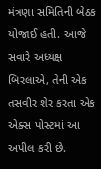મંત્રણા સમિતિની બેઠક યોજાઈ હતી. આજે સવારે અધ્યક્ષ બિરલાએ, તેની એક તસવીર શેર કરતા એક એક્સ પોસ્ટમાં આ અપીલ કરી છે.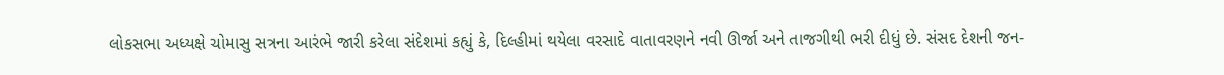લોકસભા અધ્યક્ષે ચોમાસુ સત્રના આરંભે જારી કરેલા સંદેશમાં કહ્યું કે, દિલ્હીમાં થયેલા વરસાદે વાતાવરણને નવી ઊર્જા અને તાજગીથી ભરી દીધું છે. સંસદ દેશની જન-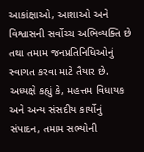આકાંક્ષાઓ, આશાઓ અને વિશ્વાસની સર્વોચ્ચ અભિવ્યક્તિ છે તથા તમામ જનપ્રતિનિધિઓનું સ્વાગત કરવા માટે તૈયાર છે.
અધ્યક્ષે કહ્યું કે, મહત્તમ વિધાયક અને અન્ય સંસદીય કાર્યોનું સંપાદન, તમામ સભ્યોની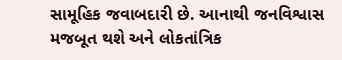સામૂહિક જવાબદારી છે. આનાથી જનવિશ્વાસ મજબૂત થશે અને લોકતાંત્રિક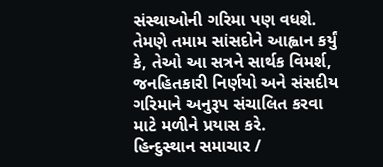સંસ્થાઓની ગરિમા પણ વધશે. તેમણે તમામ સાંસદોને આહ્વાન કર્યું કે, તેઓ આ સત્રને સાર્થક વિમર્શ, જનહિતકારી નિર્ણયો અને સંસદીય ગરિમાને અનુરૂપ સંચાલિત કરવા માટે મળીને પ્રયાસ કરે.
હિન્દુસ્થાન સમાચાર /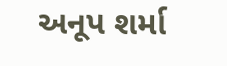અનૂપ શર્મા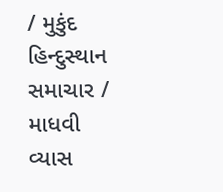/ મુકુંદ
હિન્દુસ્થાન સમાચાર / માધવી વ્યાસ